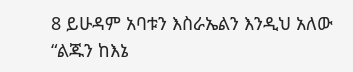8 ይሁዳም አባቱን እስራኤልን እንዲህ አለው “ልጁን ከእኔ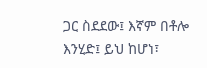ጋር ስደደው፤ እኛም በቶሎ እንሂድ፤ ይህ ከሆነ፣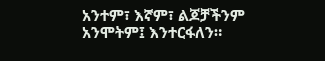አንተም፣ እኛም፣ ልጆቻችንም አንሞትም፤ እንተርፋለን።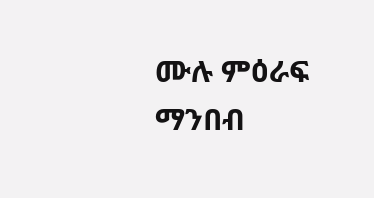ሙሉ ምዕራፍ ማንበብ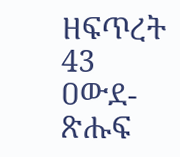ዘፍጥረት 43
ዐውደ-ጽሑፍ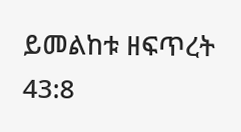ይመልከቱ ዘፍጥረት 43:8